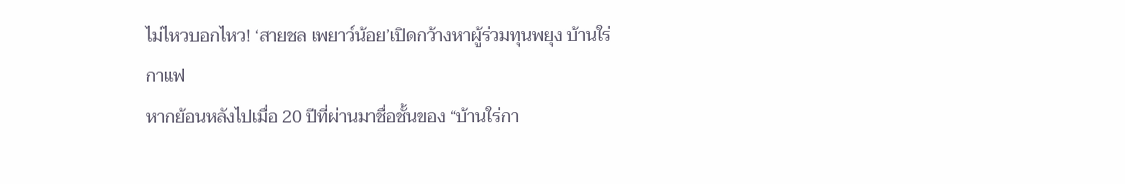ไม่ไหวบอกไหว! ‘สายชล เพยาว์น้อย’เปิดกว้างหาผู้ร่วมทุนพยุง บ้านใร่กาแฟ
หากย้อนหลังไปเมื่อ 20 ปีที่ผ่านมาชื่อชั้นของ “บ้านใร่กา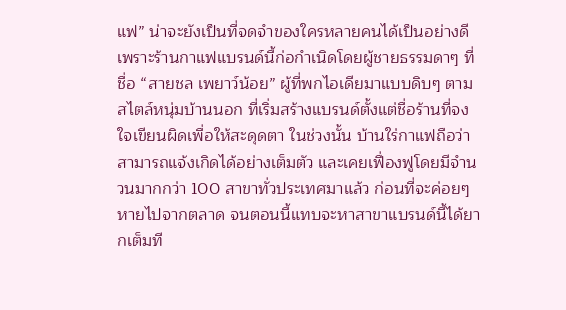แฟ” น่าจะยังเป็นที่จดจำของใครหลายคนได้เป็นอย่างดี เพราะร้านกาแฟแบรนด์นี้ก่อกำเนิดโดยผู้ชายธรรมดาๆ ที่ชื่อ “สายชล เพยาว์น้อย” ผู้ที่พกไอเดียมาแบบดิบๆ ตามสไตล์หนุ่มบ้านนอก ที่เริ่มสร้างแบรนด์ตั้งแต่ชื่อร้านที่จงใจเขียนผิดเพื่อให้สะดุดตา ในช่วงนั้น บ้านใร่กาแฟถือว่าสามารถแจ้งเกิดได้อย่างเต็มตัว และเคยเฟื่องฟูโดยมีจำนวนมากกว่า 100 สาขาทั่วประเทศมาแล้ว ก่อนที่จะค่อยๆ หายไปจากตลาด จนตอนนี้แทบจะหาสาขาแบรนด์นี้ได้ยากเต็มที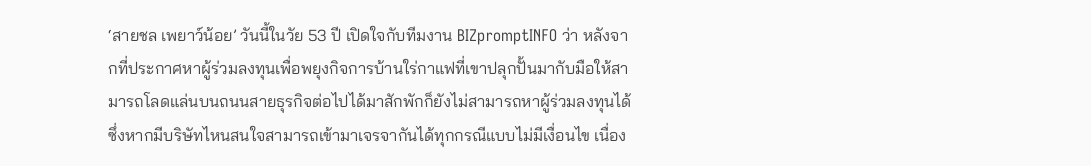‘สายชล เพยาว์น้อย’ วันนี้ในวัย 53 ปี เปิดใจกับทีมงาน BIZpromptINFO ว่า หลังจากที่ประกาศหาผู้ร่วมลงทุนเพื่อพยุงกิจการบ้านใร่กาแฟที่เขาปลุกปั้นมากับมือให้สามารถโลดแล่นบนถนนสายธุรกิจต่อไปได้มาสักพักก็ยังไม่สามารถหาผู้ร่วมลงทุนได้ ซึ่งหากมีบริษัทไหนสนใจสามารถเข้ามาเจรจากันได้ทุกกรณีแบบไม่มีเงื่อนไข เนื่อง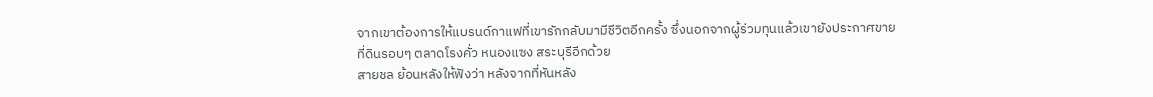จากเขาต้องการให้แบรนด์กาแฟที่เขารักกลับมามีชีวิตอีกครั้ง ซึ่งนอกจากผู้ร่วมทุนแล้วเขายังประกาศขายที่ดินรอบๆ ตลาดโรงคั่ว หนองแซง สระบุรีอีกด้วย
สายชล ย้อนหลังให้ฟังว่า หลังจากที่หันหลัง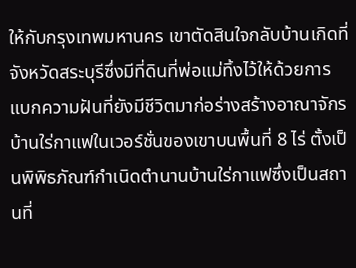ให้กับกรุงเทพมหานคร เขาตัดสินใจกลับบ้านเกิดที่จังหวัดสระบุรีซึ่งมีที่ดินที่พ่อแม่ทิ้งไว้ให้ด้วยการแบกความฝันที่ยังมีชีวิตมาก่อร่างสร้างอาณาจักรบ้านใร่กาแฟในเวอร์ชั่นของเขาบนพื้นที่ 8 ไร่ ตั้งเป็นพิพิธภัณฑ์กำเนิดตำนานบ้านใร่กาแฟซึ่งเป็นสถานที่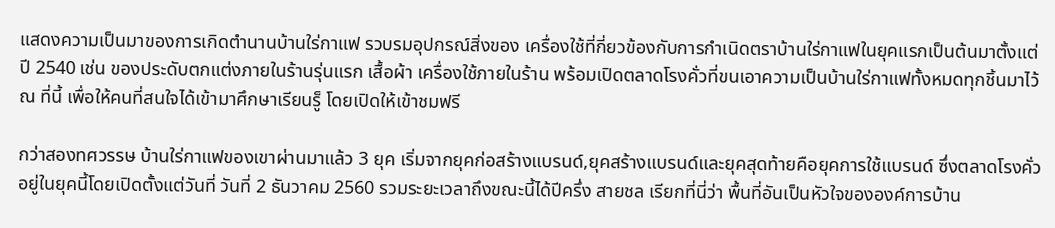แสดงความเป็นมาของการเกิดตำนานบ้านใร่กาแฟ รวบรมอุปกรณ์สิ่งของ เครื่องใช้ที่กี่ยวข้องกับการกำเนิดตราบ้านใร่กาแฟในยุคแรกเป็นต้นมาตั้งแต่ปี 2540 เช่น ของประดับตกแต่งภายในร้านรุ่นแรก เสื้อผ้า เครื่องใช้ภายในร้าน พร้อมเปิดตลาดโรงคั่วที่ขนเอาความเป็นบ้านใร่กาแฟทั้งหมดทุกชิ้นมาไว้ ณ ที่นี้ เพื่อให้คนที่สนใจได้เข้ามาศึกษาเรียนรู็ โดยเปิดให้เข้าชมฟรี

กว่าสองทศวรรษ บ้านใร่กาแฟของเขาผ่านมาแล้ว 3 ยุค เริ่มจากยุคก่อสร้างแบรนด์,ยุคสร้างแบรนด์และยุคสุดท้ายคือยุคการใช้แบรนด์ ซึ่งตลาดโรงคั่วอยู่ในยุคนี้โดยเปิดตั้งแต่วันที่ วันที่ 2 ธันวาคม 2560 รวมระยะเวลาถึงขณะนี้ได้ปีครึ่ง สายชล เรียกที่นี่ว่า พื้นที่อันเป็นหัวใจขององค์การบ้าน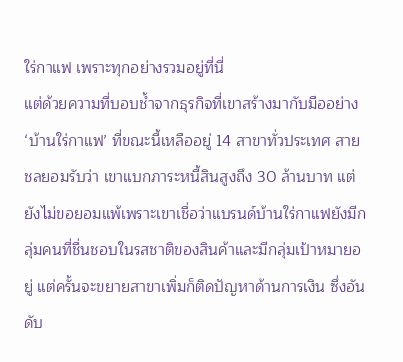ใร่กาแฟ เพราะทุกอย่างรวมอยู่ที่นี่
แต่ด้วยความที่บอบช้ำจากธุรกิจที่เขาสร้างมากับมืออย่าง ‘บ้านใร่กาแฟ’ ที่ขณะนี้เหลืออยู่ 14 สาขาทั่วประเทศ สายชลยอมรับว่า เขาแบกภาระหนี้สินสูงถึง 30 ล้านบาท แต่ยังไม่ขอยอมแพ้เพราะเขาเชื่อว่าแบรนด์บ้านใร่กาแฟยังมีกลุ่มคนที่ชื่นชอบในรสชาติของสินค้าและมีกลุ่มเป้าหมายอยู่ แต่ครั้นจะขยายสาขาเพิ่มก็ติดปัญหาด้านการเงิน ซึ่งอันดับ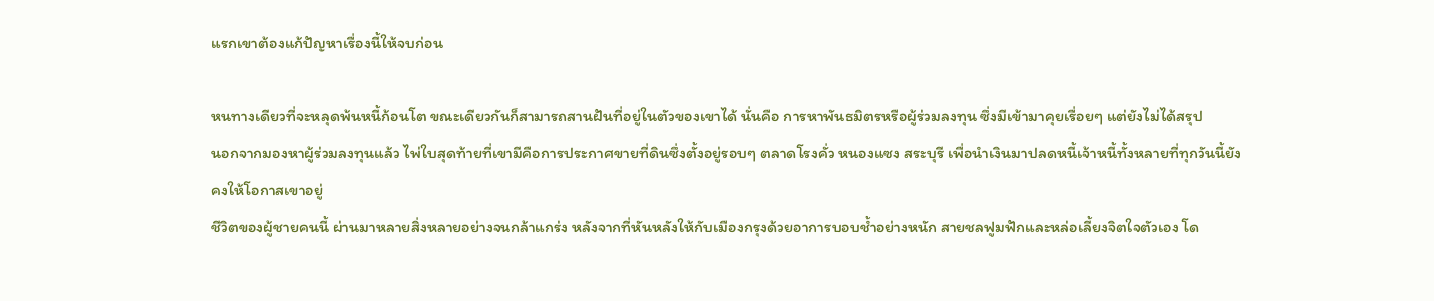แรกเขาต้องแก้ปัญหาเรื่องนี้ให้จบก่อน

หนทางเดียวที่จะหลุดพ้นหนี้ก้อนโต ขณะเดียวกันก็สามารถสานฝันที่อยู่ในตัวของเขาได้ นั่นคือ การหาพันธมิตรหรือผู้ร่วมลงทุน ซึ่งมีเข้ามาคุยเรื่อยๆ แต่ยังไม่ได้สรุป
นอกจากมองหาผู้ร่วมลงทุนแล้ว ไพ่ใบสุดท้ายที่เขามีคือการประกาศขายที่ดินซึ่งตั้งอยู่รอบๆ ตลาดโรงคั่ว หนองแซง สระบุรี เพื่อนำเงินมาปลดหนี้เจ้าหนี้ทั้งหลายที่ทุกวันนี้ยังคงให้โอกาสเขาอยู่
ชีวิตของผู้ชายคนนี้ ผ่านมาหลายสิ่งหลายอย่างจนกล้าแกร่ง หลังจากที่หันหลังให้กับเมืองกรุงด้วยอาการบอบช้ำอย่างหนัก สายชลฟูมฟักและหล่อเลี้ยงจิตใจตัวเอง โด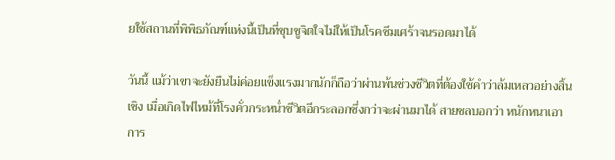ยใช้สถานที่พิพิธภัณฑ์แห่งนี้เป็นที่ชุบชูจิตใจไม่ให้เป็นโรคซึมเศร้าจนรอดมาได้

วันนี้ แม้ว่าเขาจะยังยืนไม่ค่อยแข็งแรงมากนักก็ถือว่าผ่านพ้นช่วงชีวิตที่ต้องใช้คำว่าล้มเหลวอย่างสิ้นเชิง เมื่อเกิดไฟไหม้ที่โรงคั่วกระหน่ำชีวิตอีกระลอกซึ่งกว่าจะผ่านมาได้ สายชลบอกว่า หนักหนาเอาการ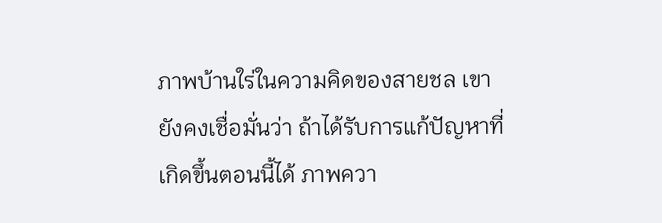ภาพบ้านใร่ในความคิดของสายชล เขายังคงเชื่อมั่นว่า ถ้าได้รับการแก้ปัญหาที่เกิดขึ้นตอนนี้ได้ ภาพควา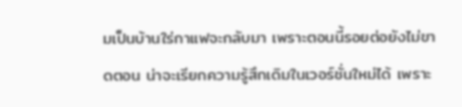มเป็นบ้านใร่กาแฟจะกลับมา เพราะตอนนี้รอยต่อยังไม่ขาดตอน น่าจะเรียกความรู้สึกเดิมในเวอร์ชั่นใหม่ได้ เพราะ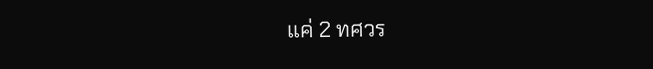แค่ 2 ทศวร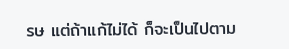รษ แต่ถ้าแก้ไม่ได้ ก็จะเป็นไปตาม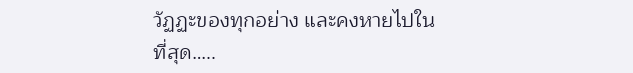วัฏฏะของทุกอย่าง และคงหายไปในที่สุด…..